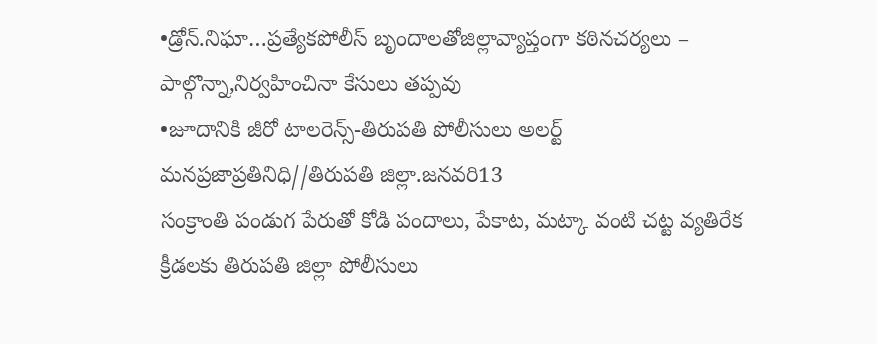•డ్రోన్.నిఘా…ప్రత్యేకపోలీస్ బృందాలతోజిల్లావ్యాప్తంగా కఠినచర్యలు – పాల్గొన్నా,నిర్వహించినా కేసులు తప్పవు
•జూదానికి జీరో టాలరెన్స్-తిరుపతి పోలీసులు అలర్ట్
మనప్రజాప్రతినిధి//తిరుపతి జిల్లా.జనవరి13
సంక్రాంతి పండుగ పేరుతో కోడి పందాలు, పేకాట, మట్కా వంటి చట్ట వ్యతిరేక క్రీడలకు తిరుపతి జిల్లా పోలీసులు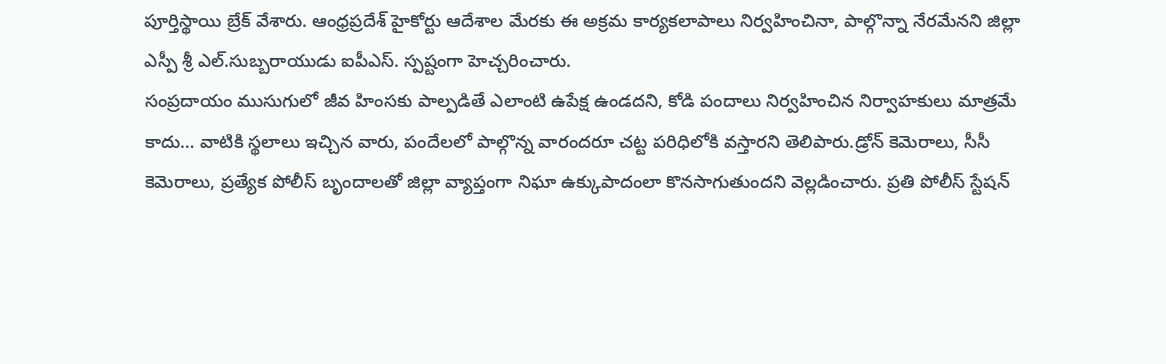పూర్తిస్థాయి బ్రేక్ వేశారు. ఆంధ్రప్రదేశ్ హైకోర్టు ఆదేశాల మేరకు ఈ అక్రమ కార్యకలాపాలు నిర్వహించినా, పాల్గొన్నా నేరమేనని జిల్లా ఎస్పీ శ్రీ ఎల్.సుబ్బరాయుడు ఐపీఎస్. స్పష్టంగా హెచ్చరించారు.
సంప్రదాయం ముసుగులో జీవ హింసకు పాల్పడితే ఎలాంటి ఉపేక్ష ఉండదని, కోడి పందాలు నిర్వహించిన నిర్వాహకులు మాత్రమే కాదు… వాటికి స్థలాలు ఇచ్చిన వారు, పందేలలో పాల్గొన్న వారందరూ చట్ట పరిధిలోకి వస్తారని తెలిపారు.డ్రోన్ కెమెరాలు, సీసీ కెమెరాలు, ప్రత్యేక పోలీస్ బృందాలతో జిల్లా వ్యాప్తంగా నిఘా ఉక్కుపాదంలా కొనసాగుతుందని వెల్లడించారు. ప్రతి పోలీస్ స్టేషన్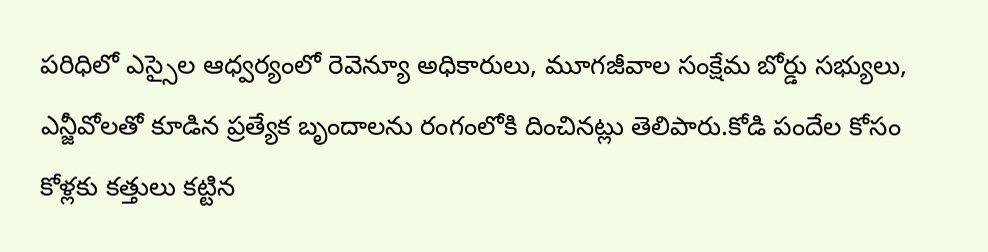పరిధిలో ఎస్సైల ఆధ్వర్యంలో రెవెన్యూ అధికారులు, మూగజీవాల సంక్షేమ బోర్డు సభ్యులు, ఎన్జీవోలతో కూడిన ప్రత్యేక బృందాలను రంగంలోకి దించినట్లు తెలిపారు.కోడి పందేల కోసం కోళ్లకు కత్తులు కట్టిన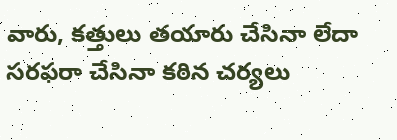వారు, కత్తులు తయారు చేసినా లేదా సరఫరా చేసినా కఠిన చర్యలు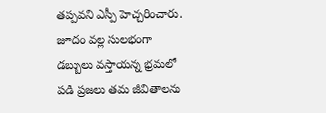తప్పవని ఎస్పీ హెచ్చరించారు. జూదం వల్ల సులభంగా డబ్బులు వస్తాయన్న భ్రమలో పడి ప్రజలు తమ జీవితాలను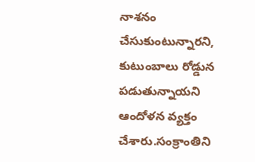నాశనం చేసుకుంటున్నారని, కుటుంబాలు రోడ్డున పడుతున్నాయని ఆందోళన వ్యక్తం చేశారు.సంక్రాంతిని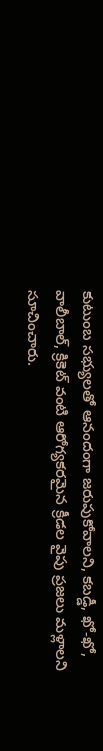కుటుంబ సభ్యులతో ఆనందంగా జరుపుకోవాలని, కబడ్డీ, ఖో-ఖో, వాలీబాల్, క్రికెట్ వంటి ఆరోగ్యకరమైన క్రీడల వైపు ప్రజలు మళ్లాలని సూచించారు.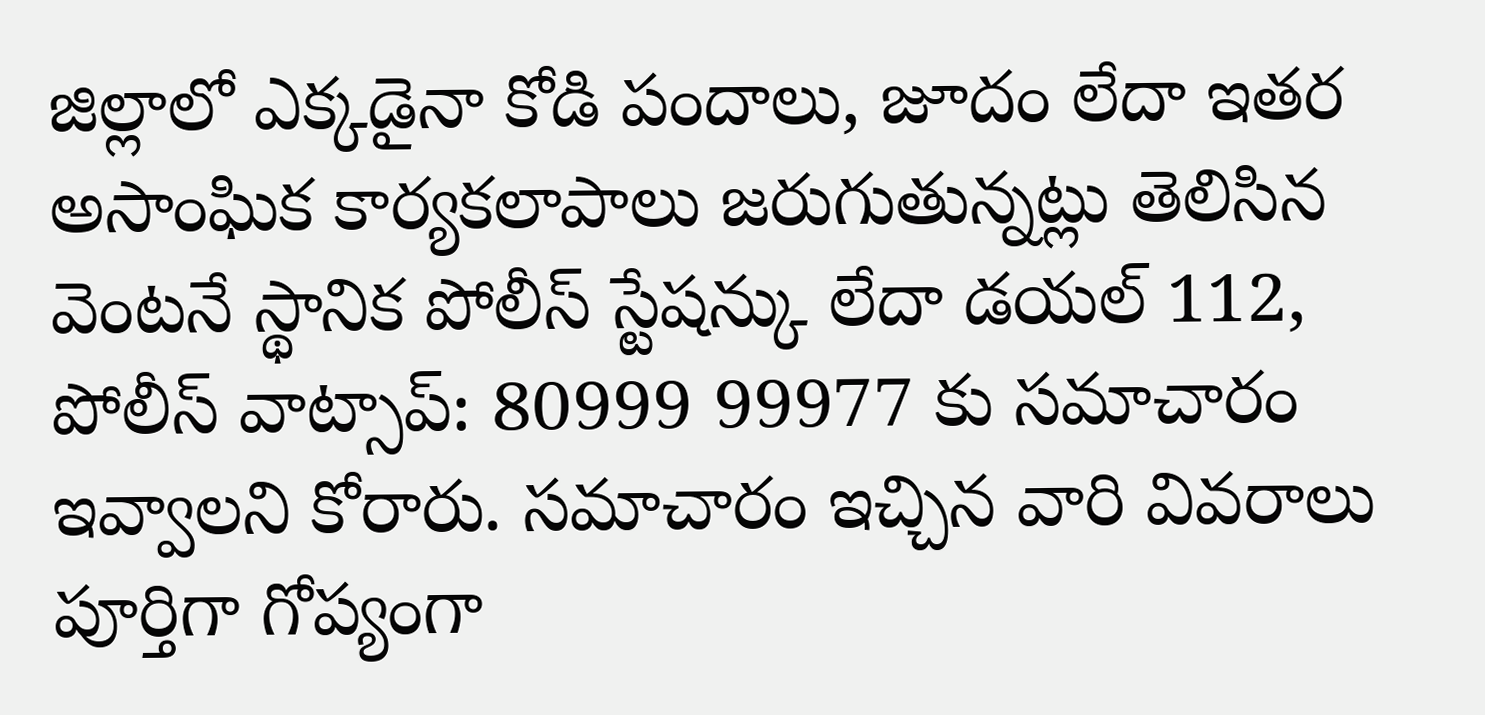జిల్లాలో ఎక్కడైనా కోడి పందాలు, జూదం లేదా ఇతర అసాంఘిక కార్యకలాపాలు జరుగుతున్నట్లు తెలిసిన వెంటనే స్థానిక పోలీస్ స్టేషన్కు లేదా డయల్ 112, పోలీస్ వాట్సాప్: 80999 99977 కు సమాచారం ఇవ్వాలని కోరారు. సమాచారం ఇచ్చిన వారి వివరాలు పూర్తిగా గోప్యంగా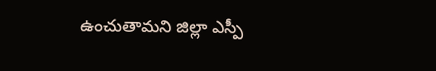ఉంచుతామని జిల్లా ఎస్పీ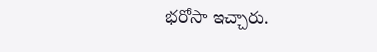భరోసా ఇచ్చారు.